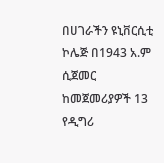በሀገራችን ዩኒቨርሲቲ ኮሌጅ በ1943 አ.ም ሲጀመር ከመጀመሪያዎች 13 የዲግሪ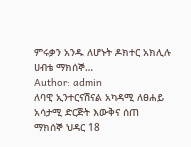ምሩቃን አንዱ ለሆኑት ዶክተር አክሊሉ ሀብቴ ማክሰኞ…
Author: admin
ለባዊ ኢንተርናሽናል አካዳሚ ለፀሐይ አሳታሚ ድርጅት እውቅና ሰጠ
ማክሰኞ ህዳር 18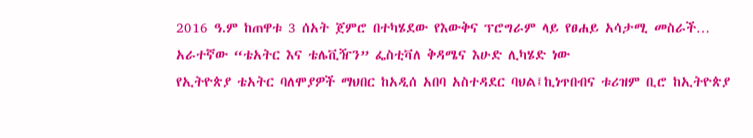2016 ዓ.ም ከጠዋቱ 3 ሰአት ጀምሮ በተካሄደው የእውቅና ፕሮግራም ላይ የፀሐይ አሳታሚ መስራች…
አራተኛው “ቴአትር እና ቴሌቪዥን” ፌስቲቫለ ቅዳሜና እሁድ ሊካሄድ ነው
የኢትዮጵያ ቴአትር ባለሞያዎች ማህበር ከአዲሰ አበባ አስተዳደር ባህል፤ኪነጥበብና ቱሪዝም ቢሮ ከኢትዮጵያ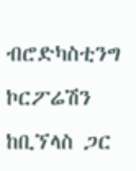ብሮድካስቲንግ ኮርፖሬሽን ከቢኘላስ ጋር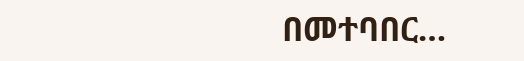በመተባበር…